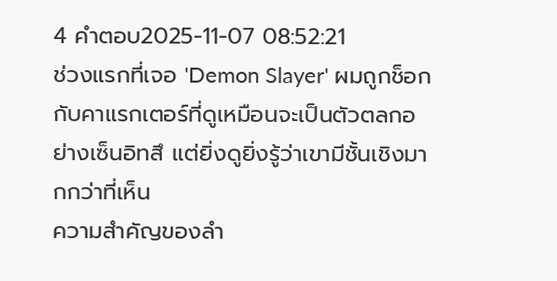4 คำตอบ2025-11-07 08:52:21
ช่วงแรกที่เจอ 'Demon Slayer' ผมถูกช็อกกับคาแรกเตอร์ที่ดูเหมือนจะเป็นตัวตลกอย่างเซ็นอิทสึ แต่ยิ่งดูยิ่งรู้ว่าเขามีชั้นเชิงมากกว่าที่เห็น
ความสำคัญของลำ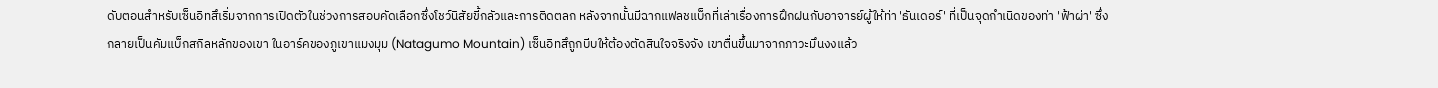ดับตอนสำหรับเซ็นอิทสึเริ่มจากการเปิดตัวในช่วงการสอบคัดเลือกซึ่งโชว์นิสัยขี้กลัวและการติดตลก หลังจากนั้นมีฉากแฟลชแบ็กที่เล่าเรื่องการฝึกฝนกับอาจารย์ผู้ให้ท่า 'ธันเดอร์' ที่เป็นจุดกำเนิดของท่า 'ฟ้าผ่า' ซึ่งกลายเป็นคัมแบ็กสกิลหลักของเขา ในอาร์คของภูเขาแมงมุม (Natagumo Mountain) เซ็นอิทสึถูกบีบให้ต้องตัดสินใจจริงจัง เขาตื่นขึ้นมาจากภาวะมึนงงแล้ว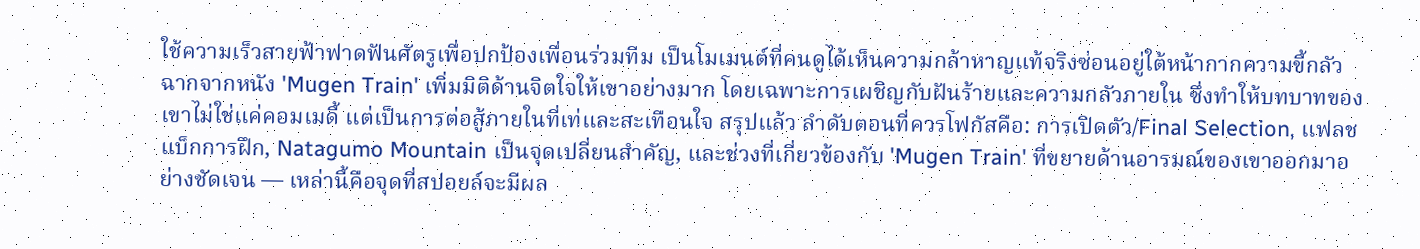ใช้ความเร็วสายฟ้าฟาดฟันศัตรูเพื่อปกป้องเพื่อนร่วมทีม เป็นโมเมนต์ที่คนดูได้เห็นความกล้าหาญแท้จริงซ่อนอยู่ใต้หน้ากากความขี้กลัว
ฉากจากหนัง 'Mugen Train' เพิ่มมิติด้านจิตใจให้เขาอย่างมาก โดยเฉพาะการเผชิญกับฝันร้ายและความกลัวภายใน ซึ่งทำให้บทบาทของเขาไม่ใช่แค่คอมเมดี้ แต่เป็นการต่อสู้ภายในที่เท่และสะเทือนใจ สรุปแล้ว ลำดับตอนที่ควรโฟกัสคือ: การเปิดตัว/Final Selection, แฟลชแบ็กการฝึก, Natagumo Mountain เป็นจุดเปลี่ยนสำคัญ, และช่วงที่เกี่ยวข้องกับ 'Mugen Train' ที่ขยายด้านอารมณ์ของเขาออกมาอย่างชัดเจน — เหล่านี้คือจุดที่สปอยล์จะมีผล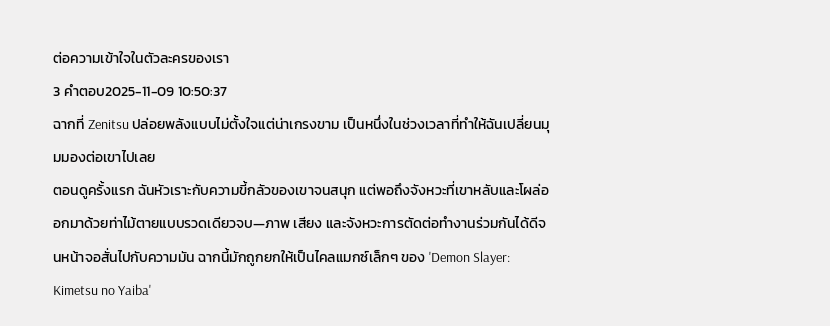ต่อความเข้าใจในตัวละครของเรา
3 คำตอบ2025-11-09 10:50:37
ฉากที่ Zenitsu ปล่อยพลังแบบไม่ตั้งใจแต่น่าเกรงขาม เป็นหนึ่งในช่วงเวลาที่ทำให้ฉันเปลี่ยนมุมมองต่อเขาไปเลย
ตอนดูครั้งแรก ฉันหัวเราะกับความขี้กลัวของเขาจนสนุก แต่พอถึงจังหวะที่เขาหลับและโผล่ออกมาด้วยท่าไม้ตายแบบรวดเดียวจบ—ภาพ เสียง และจังหวะการตัดต่อทำงานร่วมกันได้ดีจนหน้าจอสั่นไปกับความมัน ฉากนี้มักถูกยกให้เป็นไคลแมกซ์เล็กๆ ของ 'Demon Slayer: Kimetsu no Yaiba'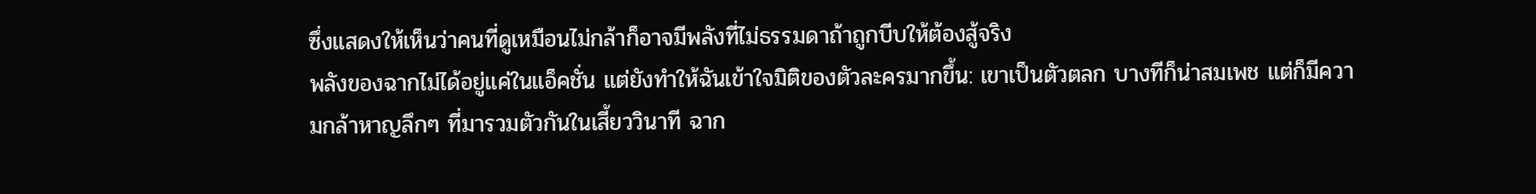ซึ่งแสดงให้เห็นว่าคนที่ดูเหมือนไม่กล้าก็อาจมีพลังที่ไม่ธรรมดาถ้าถูกบีบให้ต้องสู้จริง
พลังของฉากไม่ได้อยู่แค่ในแอ็คชั่น แต่ยังทำให้ฉันเข้าใจมิติของตัวละครมากขึ้น: เขาเป็นตัวตลก บางทีก็น่าสมเพช แต่ก็มีความกล้าหาญลึกๆ ที่มารวมตัวกันในเสี้ยววินาที ฉาก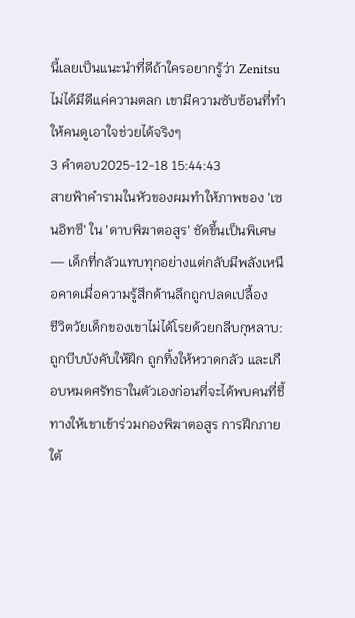นี้เลยเป็นแนะนำที่ดีถ้าใครอยากรู้ว่า Zenitsu ไม่ได้มีดีแค่ความตลก เขามีความซับซ้อนที่ทำให้คนดูเอาใจช่วยได้จริงๆ
3 คำตอบ2025-12-18 15:44:43
สายฟ้าคำรามในหัวของผมทำให้ภาพของ 'เซนอิทซึ' ใน 'ดาบพิฆาตอสูร' ชัดขึ้นเป็นพิเศษ — เด็กที่กลัวแทบทุกอย่างแต่กลับมีพลังเหนือคาดเมื่อความรู้สึกด้านลึกถูกปลดเปลื้อง
ชีวิตวัยเด็กของเขาไม่ได้โรยด้วยกลีบกุหลาบ: ถูกบีบบังคับให้ฝึก ถูกทิ้งให้หวาดกลัว และเกือบหมดศรัทธาในตัวเองก่อนที่จะได้พบคนที่ชี้ทางให้เขาเข้าร่วมกองพิฆาตอสูร การฝึกภายใต้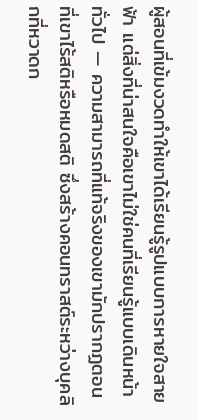ผู้สอนที่เข้มงวดทำให้เขาได้เรียนรู้รูปแบบการหายใจสายฟ้า แต่สิ่งที่น่าสนใจคือเขาไม่ใช่คนที่เรียนรู้แบบเดินหน้าทั่วไป — ความสามารถที่แท้จริงของเขามักปรากฏตอนที่เขาไร้สติหรือหมดสติ ซึ่งสร้างคอนทราสต์ระหว่างบุคลิกที่หวาดก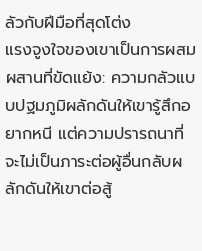ลัวกับฝีมือที่สุดโต่ง
แรงจูงใจของเขาเป็นการผสมผสานที่ขัดแย้ง: ความกลัวแบบปฐมภูมิผลักดันให้เขารู้สึกอยากหนี แต่ความปรารถนาที่จะไม่เป็นภาระต่อผู้อื่นกลับผลักดันให้เขาต่อสู้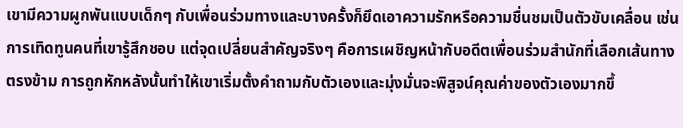เขามีความผูกพันแบบเด็กๆ กับเพื่อนร่วมทางและบางครั้งก็ยึดเอาความรักหรือความชื่นชมเป็นตัวขับเคลื่อน เช่น การเทิดทูนคนที่เขารู้สึกชอบ แต่จุดเปลี่ยนสำคัญจริงๆ คือการเผชิญหน้ากับอดีตเพื่อนร่วมสำนักที่เลือกเส้นทางตรงข้าม การถูกหักหลังนั้นทำให้เขาเริ่มตั้งคำถามกับตัวเองและมุ่งมั่นจะพิสูจน์คุณค่าของตัวเองมากขึ้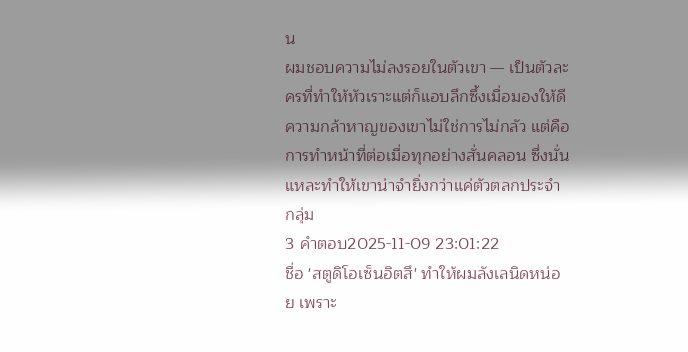น
ผมชอบความไม่ลงรอยในตัวเขา — เป็นตัวละครที่ทำให้หัวเราะแต่ก็แอบลึกซึ้งเมื่อมองให้ดี ความกล้าหาญของเขาไม่ใช่การไม่กลัว แต่คือการทำหน้าที่ต่อเมื่อทุกอย่างสั่นคลอน ซึ่งนั่นแหละทำให้เขาน่าจำยิ่งกว่าแค่ตัวตลกประจำกลุ่ม
3 คำตอบ2025-11-09 23:01:22
ชื่อ 'สตูดิโอเซ็นอิตสึ' ทำให้ผมลังเลนิดหน่อย เพราะ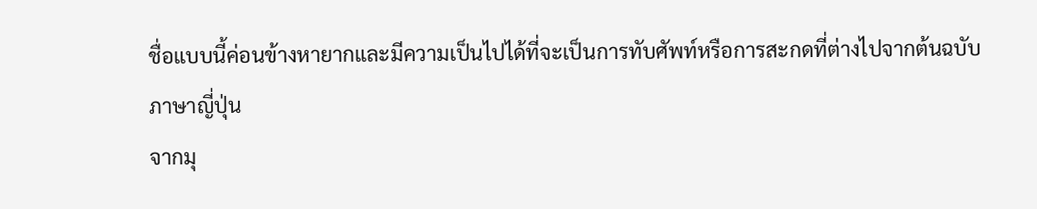ชื่อแบบนี้ค่อนข้างหายากและมีความเป็นไปได้ที่จะเป็นการทับศัพท์หรือการสะกดที่ต่างไปจากต้นฉบับภาษาญี่ปุ่น
จากมุ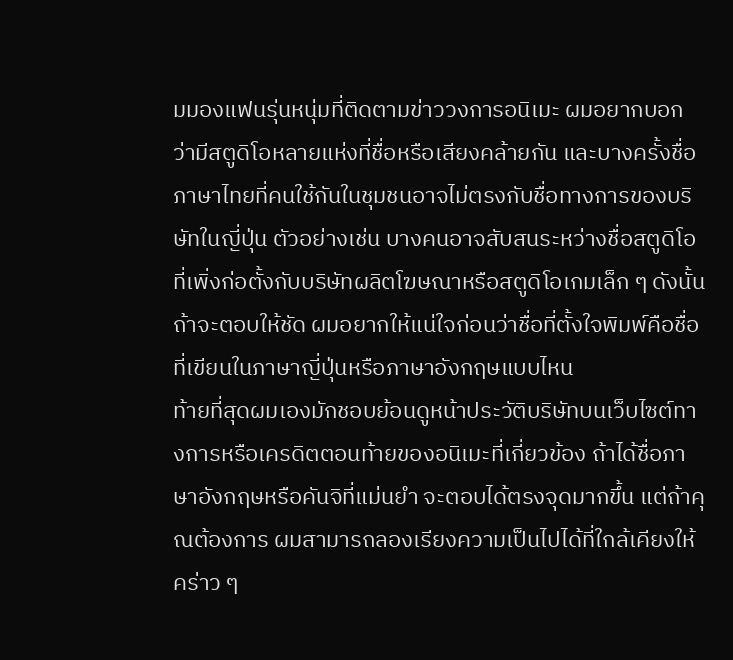มมองแฟนรุ่นหนุ่มที่ติดตามข่าววงการอนิเมะ ผมอยากบอกว่ามีสตูดิโอหลายแห่งที่ชื่อหรือเสียงคล้ายกัน และบางครั้งชื่อภาษาไทยที่คนใช้กันในชุมชนอาจไม่ตรงกับชื่อทางการของบริษัทในญี่ปุ่น ตัวอย่างเช่น บางคนอาจสับสนระหว่างชื่อสตูดิโอที่เพิ่งก่อตั้งกับบริษัทผลิตโฆษณาหรือสตูดิโอเกมเล็ก ๆ ดังนั้นถ้าจะตอบให้ชัด ผมอยากให้แน่ใจก่อนว่าชื่อที่ตั้งใจพิมพ์คือชื่อที่เขียนในภาษาญี่ปุ่นหรือภาษาอังกฤษแบบไหน
ท้ายที่สุดผมเองมักชอบย้อนดูหน้าประวัติบริษัทบนเว็บไซต์ทางการหรือเครดิตตอนท้ายของอนิเมะที่เกี่ยวข้อง ถ้าได้ชื่อภาษาอังกฤษหรือคันจิที่แม่นยำ จะตอบได้ตรงจุดมากขึ้น แต่ถ้าคุณต้องการ ผมสามารถลองเรียงความเป็นไปได้ที่ใกล้เคียงให้คร่าว ๆ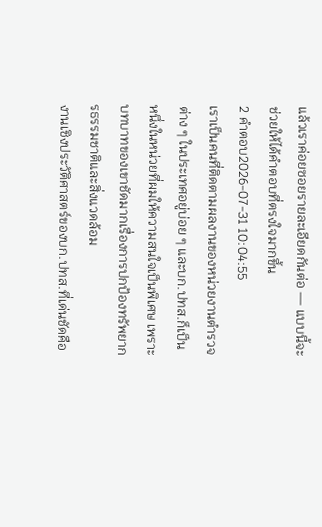แล้วเราค่อยซอยรายละเอียดกันต่อ — แบบนี้จะช่วยให้ได้คำตอบที่ตรงใจมากขึ้น
2 คำตอบ2026-07-31 10:04:55
เราเป็นคนที่ติดตามผลงานของหน่วยงานตำรวจต่าง ๆ ในประเทศอยู่บ่อย ๆ และบก.ปทส.ก็เป็นหนึ่งในหน่วยที่ผมให้ความสนใจเป็นพิเศษ เพราะบทบาทของเขาชัดมากเรื่องการปกป้องทรัพยากรธรรมชาติและสิ่งแวดล้อม
งานเชิงประวัติศาสตร์ของบก.ปทส.ที่เด่นชัดคือ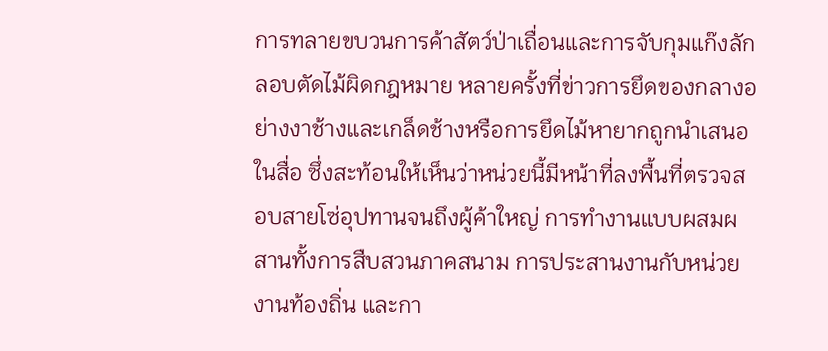การทลายขบวนการค้าสัตว์ป่าเถื่อนและการจับกุมแก๊งลักลอบตัดไม้ผิดกฎหมาย หลายครั้งที่ข่าวการยึดของกลางอย่างงาช้างและเกล็ดช้างหรือการยึดไม้หายากถูกนำเสนอในสื่อ ซึ่งสะท้อนให้เห็นว่าหน่วยนี้มีหน้าที่ลงพื้นที่ตรวจสอบสายโซ่อุปทานจนถึงผู้ค้าใหญ่ การทำงานแบบผสมผสานทั้งการสืบสวนภาคสนาม การประสานงานกับหน่วยงานท้องถิ่น และกา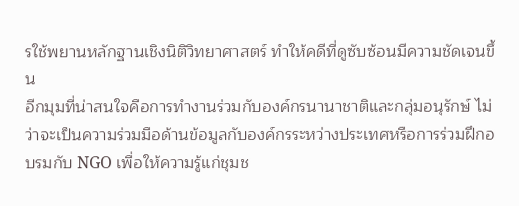รใช้พยานหลักฐานเชิงนิติวิทยาศาสตร์ ทำให้คดีที่ดูซับซ้อนมีความชัดเจนขึ้น
อีกมุมที่น่าสนใจคือการทำงานร่วมกับองค์กรนานาชาติและกลุ่มอนุรักษ์ ไม่ว่าจะเป็นความร่วมมือด้านข้อมูลกับองค์กรระหว่างประเทศหรือการร่วมฝึกอบรมกับ NGO เพื่อให้ความรู้แก่ชุมช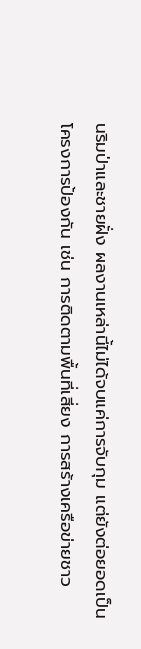นริมป่าและชายฝั่ง ผลงานเหล่านี้ไม่ได้จบแค่การจับกุม แต่ยังต่อยอดเป็นโครงการป้องกัน เช่น การติดตามพื้นที่เสี่ยง การสร้างเครือข่ายชาว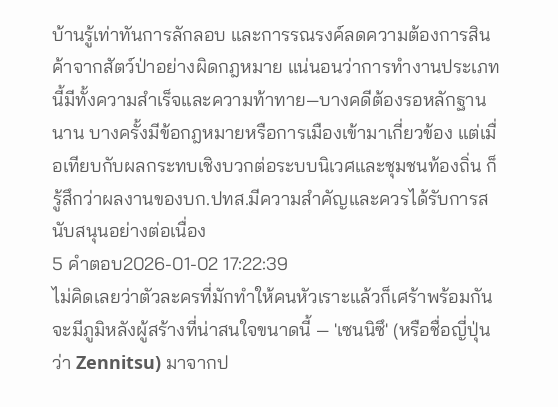บ้านรู้เท่าทันการลักลอบ และการรณรงค์ลดความต้องการสินค้าจากสัตว์ป่าอย่างผิดกฎหมาย แน่นอนว่าการทำงานประเภทนี้มีทั้งความสำเร็จและความท้าทาย—บางคดีต้องรอหลักฐานนาน บางครั้งมีข้อกฎหมายหรือการเมืองเข้ามาเกี่ยวข้อง แต่เมื่อเทียบกับผลกระทบเชิงบวกต่อระบบนิเวศและชุมชนท้องถิ่น ก็รู้สึกว่าผลงานของบก.ปทส.มีความสำคัญและควรได้รับการสนับสนุนอย่างต่อเนื่อง
5 คำตอบ2026-01-02 17:22:39
ไม่คิดเลยว่าตัวละครที่มักทำให้คนหัวเราะแล้วก็เศร้าพร้อมกันจะมีภูมิหลังผู้สร้างที่น่าสนใจขนาดนี้ — 'เซนนิซึ' (หรือชื่อญี่ปุ่นว่า Zennitsu) มาจากป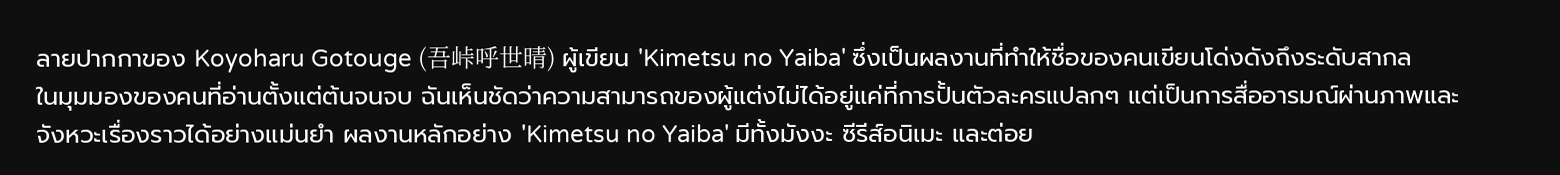ลายปากกาของ Koyoharu Gotouge (吾峠呼世晴) ผู้เขียน 'Kimetsu no Yaiba' ซึ่งเป็นผลงานที่ทำให้ชื่อของคนเขียนโด่งดังถึงระดับสากล
ในมุมมองของคนที่อ่านตั้งแต่ต้นจนจบ ฉันเห็นชัดว่าความสามารถของผู้แต่งไม่ได้อยู่แค่ที่การปั้นตัวละครแปลกๆ แต่เป็นการสื่ออารมณ์ผ่านภาพและจังหวะเรื่องราวได้อย่างแม่นยำ ผลงานหลักอย่าง 'Kimetsu no Yaiba' มีทั้งมังงะ ซีรีส์อนิเมะ และต่อย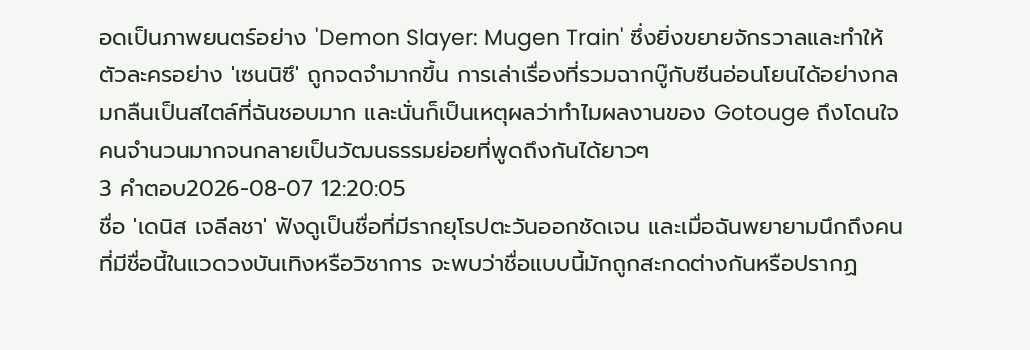อดเป็นภาพยนตร์อย่าง 'Demon Slayer: Mugen Train' ซึ่งยิ่งขยายจักรวาลและทำให้ตัวละครอย่าง 'เซนนิซึ' ถูกจดจำมากขึ้น การเล่าเรื่องที่รวมฉากบู๊กับซีนอ่อนโยนได้อย่างกลมกลืนเป็นสไตล์ที่ฉันชอบมาก และนั่นก็เป็นเหตุผลว่าทำไมผลงานของ Gotouge ถึงโดนใจคนจำนวนมากจนกลายเป็นวัฒนธรรมย่อยที่พูดถึงกันได้ยาวๆ
3 คำตอบ2026-08-07 12:20:05
ชื่อ 'เดนิส เจลีลชา' ฟังดูเป็นชื่อที่มีรากยุโรปตะวันออกชัดเจน และเมื่อฉันพยายามนึกถึงคนที่มีชื่อนี้ในแวดวงบันเทิงหรือวิชาการ จะพบว่าชื่อแบบนี้มักถูกสะกดต่างกันหรือปรากฏ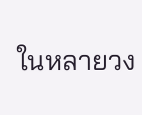ในหลายวง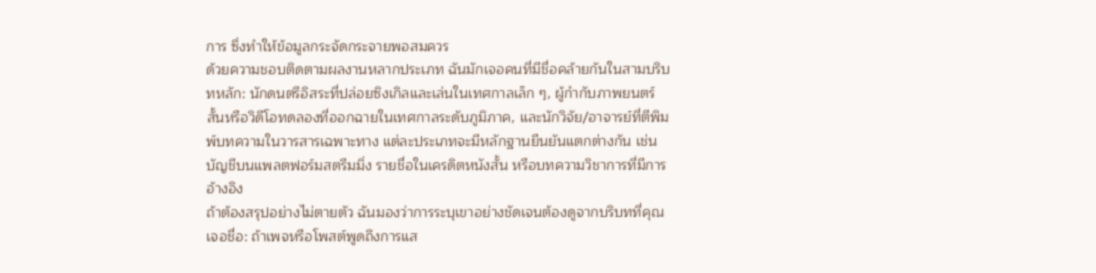การ ซึ่งทำให้ข้อมูลกระจัดกระจายพอสมควร
ด้วยความชอบติดตามผลงานหลากประเภท ฉันมักเจอคนที่มีชื่อคล้ายกันในสามบริบทหลัก: นักดนตรีอิสระที่ปล่อยซิงเกิลและเล่นในเทศกาลเล็ก ๆ, ผู้กำกับภาพยนตร์สั้นหรือวิดีโอทดลองที่ออกฉายในเทศกาลระดับภูมิภาค, และนักวิจัย/อาจารย์ที่ตีพิมพ์บทความในวารสารเฉพาะทาง แต่ละประเภทจะมีหลักฐานยืนยันแตกต่างกัน เช่น บัญชีบนแพลตฟอร์มสตรีมมิ่ง รายชื่อในเครดิตหนังสั้น หรือบทความวิชาการที่มีการอ้างอิง
ถ้าต้องสรุปอย่างไม่ตายตัว ฉันมองว่าการระบุเขาอย่างชัดเจนต้องดูจากบริบทที่คุณเจอชื่อ: ถ้าเพจหรือโพสต์พูดถึงการแส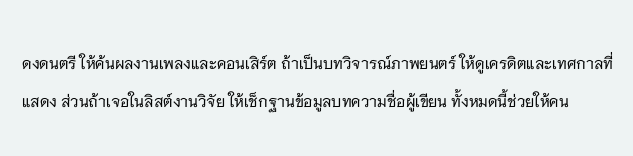ดงดนตรี ให้ค้นผลงานเพลงและคอนเสิร์ต ถ้าเป็นบทวิจารณ์ภาพยนตร์ ให้ดูเครดิตและเทศกาลที่แสดง ส่วนถ้าเจอในลิสต์งานวิจัย ให้เช็กฐานข้อมูลบทความชื่อผู้เขียน ทั้งหมดนี้ช่วยให้คน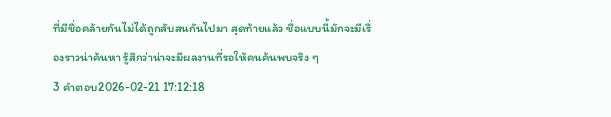ที่มีชื่อคล้ายกันไม่ได้ถูกสับสนกันไปมา สุดท้ายแล้ว ชื่อแบบนี้มักจะมีเรื่องราวน่าค้นหา รู้สึกว่าน่าจะมีผลงานที่รอให้คนค้นพบจริง ๆ
3 คำตอบ2026-02-21 17:12:18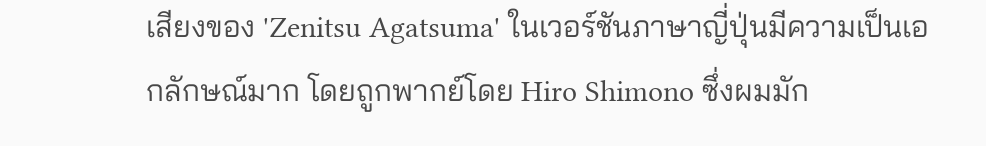เสียงของ 'Zenitsu Agatsuma' ในเวอร์ชันภาษาญี่ปุ่นมีความเป็นเอกลักษณ์มาก โดยถูกพากย์โดย Hiro Shimono ซึ่งผมมัก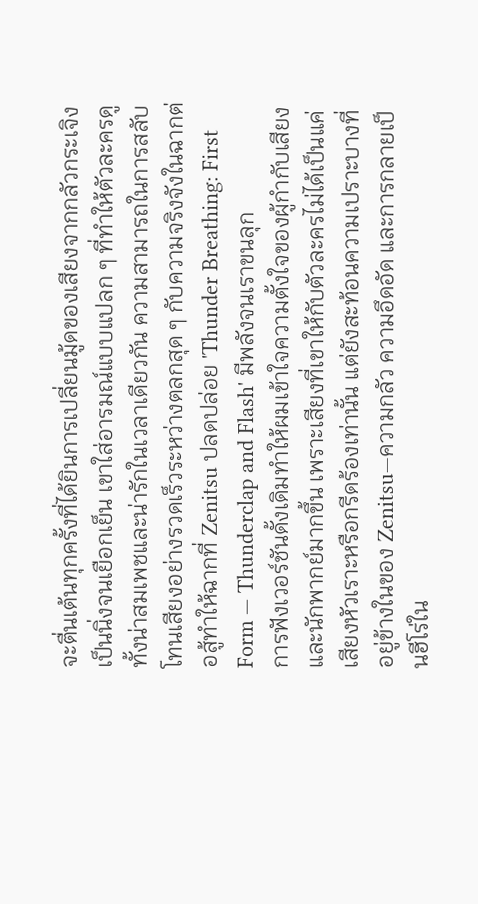จะตื่นเต้นทุกครั้งที่ได้ยินการเปลี่ยนมู้ดของเสียงจากกลัวกระเจิงเป็นนิ่งจนเยือกเย็น เขาใส่อารมณ์แบบแปลก ๆ ที่ทำให้ตัวละครดูทั้งน่าสมเพชและน่ารักในเวลาเดียวกัน ความสามารถในการสลับโทนเสียงอย่างรวดเร็วระหว่างตลกสุด ๆ กับความจริงจังในฉากต่อสู้ทำให้ฉากที่ Zenitsu ปลดปล่อย 'Thunder Breathing: First Form — Thunderclap and Flash' มีพลังจนเราขนลุก
การฟังเวอร์ชันดั้งเดิมทำให้ผมเข้าใจความตั้งใจของผู้กำกับเสียงและนักพากย์มากขึ้น เพราะเสียงที่เขาให้กับตัวละครไม่ได้เป็นแค่เสียงหัวเราะหรือกรีดร้องเท่านั้น แต่ยังสะท้อนความเปราะบางที่อยู่ข้างในของ Zenitsu—ความกลัว ความอึดอัด และการกลายเป็นฮีโร่ใน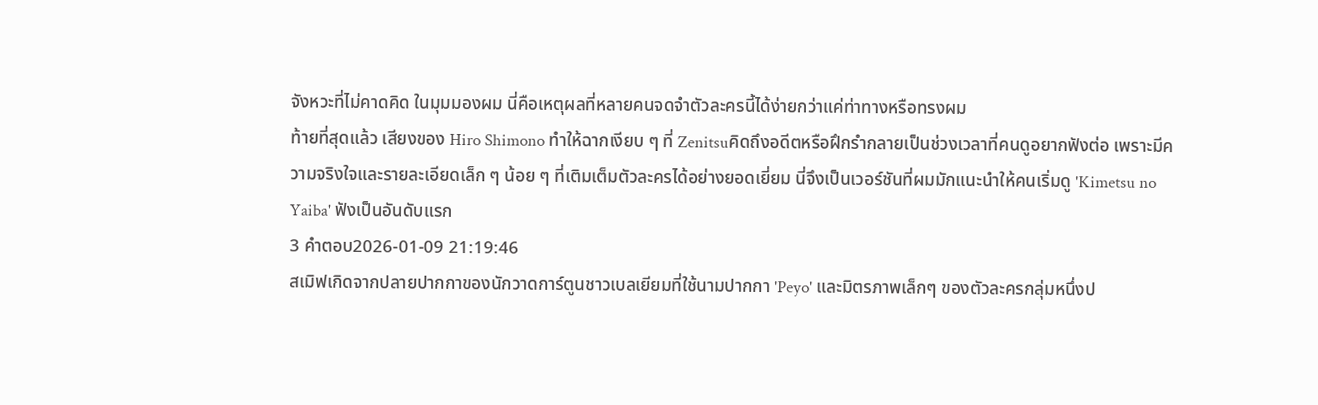จังหวะที่ไม่คาดคิด ในมุมมองผม นี่คือเหตุผลที่หลายคนจดจำตัวละครนี้ได้ง่ายกว่าแค่ท่าทางหรือทรงผม
ท้ายที่สุดแล้ว เสียงของ Hiro Shimono ทำให้ฉากเงียบ ๆ ที่ Zenitsuคิดถึงอดีตหรือฝึกรำกลายเป็นช่วงเวลาที่คนดูอยากฟังต่อ เพราะมีความจริงใจและรายละเอียดเล็ก ๆ น้อย ๆ ที่เติมเต็มตัวละครได้อย่างยอดเยี่ยม นี่จึงเป็นเวอร์ชันที่ผมมักแนะนำให้คนเริ่มดู 'Kimetsu no Yaiba' ฟังเป็นอันดับแรก
3 คำตอบ2026-01-09 21:19:46
สเมิฟเกิดจากปลายปากกาของนักวาดการ์ตูนชาวเบลเยียมที่ใช้นามปากกา 'Peyo' และมิตรภาพเล็กๆ ของตัวละครกลุ่มหนึ่งป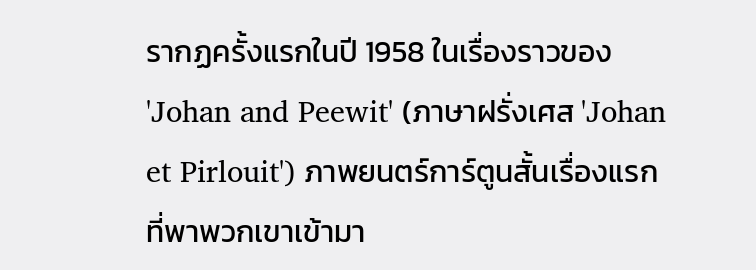รากฏครั้งแรกในปี 1958 ในเรื่องราวของ 'Johan and Peewit' (ภาษาฝรั่งเศส 'Johan et Pirlouit') ภาพยนตร์การ์ตูนสั้นเรื่องแรกที่พาพวกเขาเข้ามา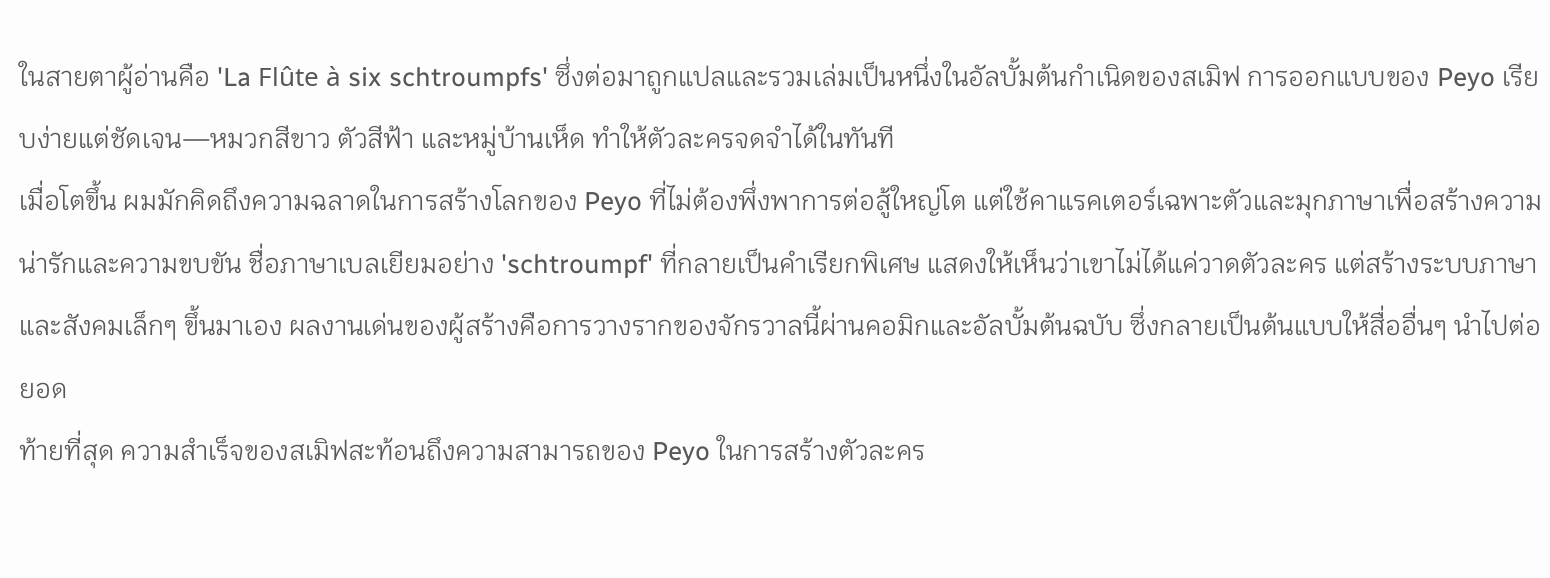ในสายตาผู้อ่านคือ 'La Flûte à six schtroumpfs' ซึ่งต่อมาถูกแปลและรวมเล่มเป็นหนึ่งในอัลบั้มต้นกำเนิดของสเมิฟ การออกแบบของ Peyo เรียบง่ายแต่ชัดเจน—หมวกสีขาว ตัวสีฟ้า และหมู่บ้านเห็ด ทำให้ตัวละครจดจำได้ในทันที
เมื่อโตขึ้น ผมมักคิดถึงความฉลาดในการสร้างโลกของ Peyo ที่ไม่ต้องพึ่งพาการต่อสู้ใหญ่โต แต่ใช้คาแรคเตอร์เฉพาะตัวและมุกภาษาเพื่อสร้างความน่ารักและความขบขัน ชื่อภาษาเบลเยียมอย่าง 'schtroumpf' ที่กลายเป็นคำเรียกพิเศษ แสดงให้เห็นว่าเขาไม่ได้แค่วาดตัวละคร แต่สร้างระบบภาษาและสังคมเล็กๆ ขึ้นมาเอง ผลงานเด่นของผู้สร้างคือการวางรากของจักรวาลนี้ผ่านคอมิกและอัลบั้มต้นฉบับ ซึ่งกลายเป็นต้นแบบให้สื่ออื่นๆ นำไปต่อยอด
ท้ายที่สุด ความสำเร็จของสเมิฟสะท้อนถึงความสามารถของ Peyo ในการสร้างตัวละคร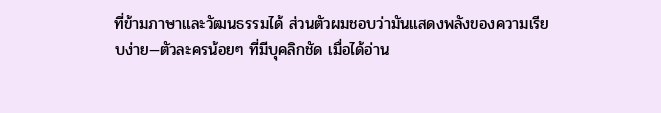ที่ข้ามภาษาและวัฒนธรรมได้ ส่วนตัวผมชอบว่ามันแสดงพลังของความเรียบง่าย—ตัวละครน้อยๆ ที่มีบุคลิกชัด เมื่อได้อ่าน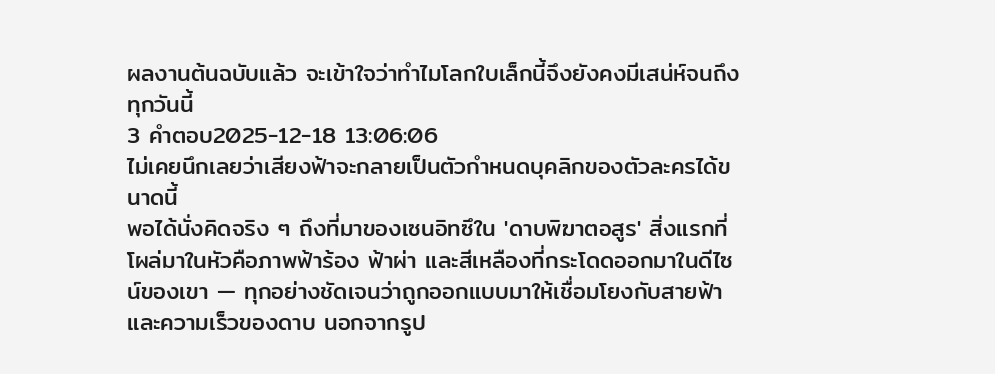ผลงานต้นฉบับแล้ว จะเข้าใจว่าทำไมโลกใบเล็กนี้จึงยังคงมีเสน่ห์จนถึงทุกวันนี้
3 คำตอบ2025-12-18 13:06:06
ไม่เคยนึกเลยว่าเสียงฟ้าจะกลายเป็นตัวกำหนดบุคลิกของตัวละครได้ขนาดนี้
พอได้นั่งคิดจริง ๆ ถึงที่มาของเซนอิทซึใน 'ดาบพิฆาตอสูร' สิ่งแรกที่โผล่มาในหัวคือภาพฟ้าร้อง ฟ้าผ่า และสีเหลืองที่กระโดดออกมาในดีไซน์ของเขา — ทุกอย่างชัดเจนว่าถูกออกแบบมาให้เชื่อมโยงกับสายฟ้าและความเร็วของดาบ นอกจากรูป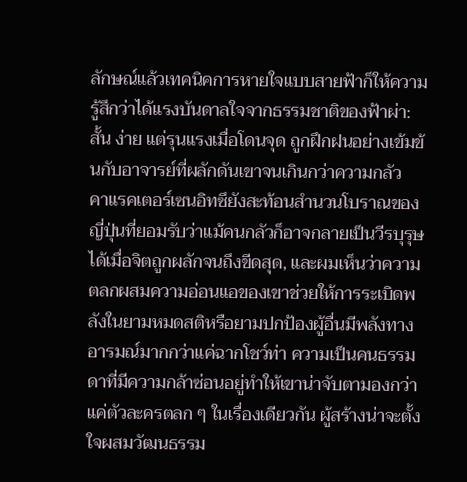ลักษณ์แล้วเทคนิคการหายใจแบบสายฟ้าก็ให้ความรู้สึกว่าได้แรงบันดาลใจจากธรรมชาติของฟ้าผ่า: สั้น ง่าย แต่รุนแรงเมื่อโดนจุด ถูกฝึกฝนอย่างเข้มข้นกับอาจารย์ที่ผลักดันเขาจนเกินกว่าความกลัว
คาแรคเตอร์เซนอิทซึยังสะท้อนสำนวนโบราณของญี่ปุ่นที่ยอมรับว่าแม้คนกลัวก็อาจกลายเป็นวีรบุรุษได้เมื่อจิตถูกผลักจนถึงขีดสุด, และผมเห็นว่าความตลกผสมความอ่อนแอของเขาช่วยให้การระเบิดพลังในยามหมดสติหรือยามปกป้องผู้อื่นมีพลังทางอารมณ์มากกว่าแค่ฉากโชว์ท่า ความเป็นคนธรรมดาที่มีความกล้าซ่อนอยู่ทำให้เขาน่าจับตามองกว่าแค่ตัวละครตลก ๆ ในเรื่องเดียวกัน ผู้สร้างน่าจะตั้งใจผสมวัฒนธรรม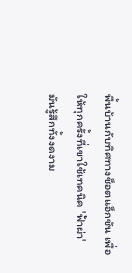พื้นบ้านกับทิศทางช็อตแอ็กชัน เพื่อให้ทุกครั้งที่เขาใช้เทคนิค 'ฟ้าผ่า' มันรู้สึกทั้งงดงาม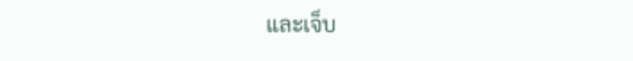และเจ็บ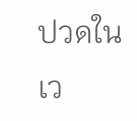ปวดในเว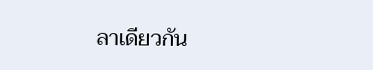ลาเดียวกัน